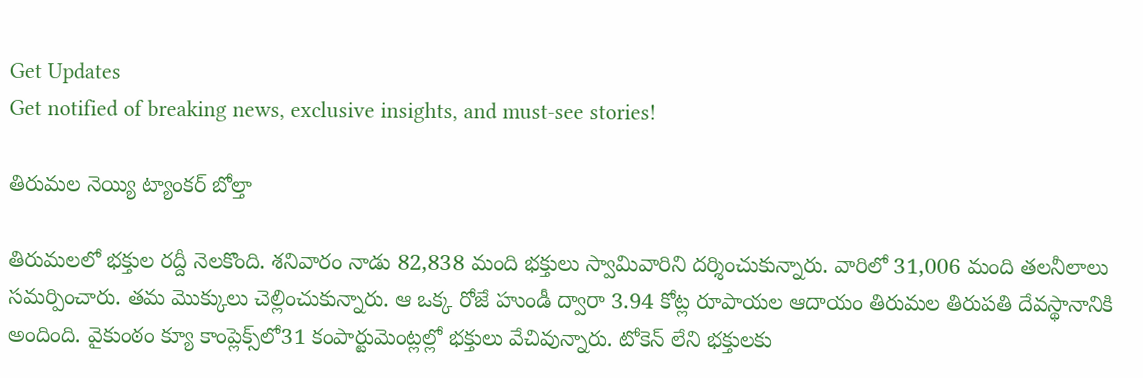Get Updates
Get notified of breaking news, exclusive insights, and must-see stories!

తిరుమల నెయ్యి ట్యాంకర్ బోల్తా

తిరుమలలో భక్తుల రద్దీ నెలకొంది. శనివారం నాడు 82,838 మంది భక్తులు స్వామివారిని దర్శించుకున్నారు. వారిలో 31,006 మంది తలనీలాలు సమర్పించారు. తమ మొక్కులు చెల్లించుకున్నారు. ఆ ఒక్క రోజే హుండీ ద్వారా 3.94 కోట్ల రూపాయల ఆదాయం తిరుమల తిరుపతి దేవస్థానానికి అందింది. వైకుంఠం క్యూ కాంప్లెక్స్‌లో31 కంపార్టుమెంట్లల్లో భక్తులు వేచివున్నారు. టోకెన్‌ లేని భక్తులకు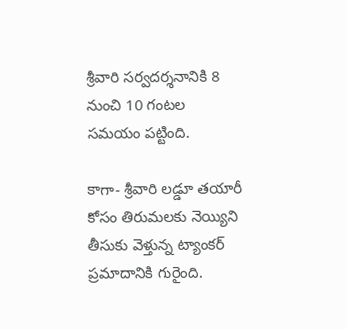శ్రీవారి సర్వదర్శనానికి 8 నుంచి 10 గంటల సమయం పట్టింది.

కాగా- శ్రీవారి లడ్డూ తయారీ కోసం తిరుమలకు నెయ్యిని తీసుకు వెళ్తున్న ట్యాంకర్‌ ప్రమాదానికి గురైంది.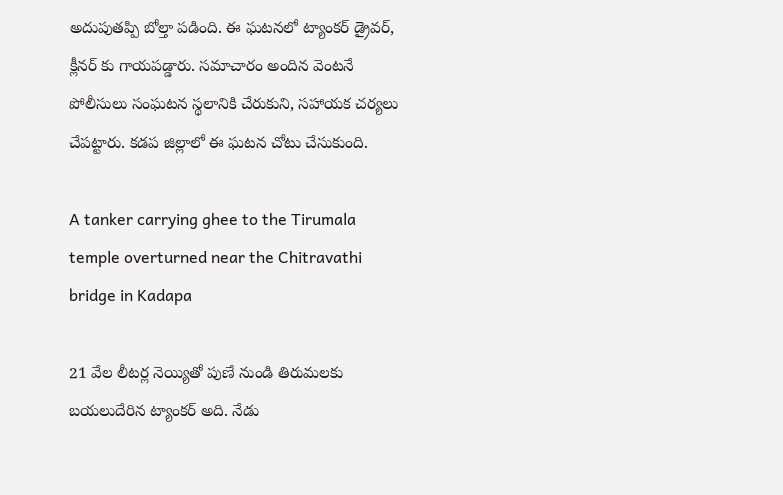అదుపుతప్పి బోల్తా పడింది. ఈ ఘటనలో ట్యాంకర్ డ్రైవర్, క్లీనర్ కు గాయపడ్డారు. సమాచారం అందిన వెంటనే పోలీసులు సంఘటన స్థలానికి చేరుకుని, సహాయక చర్యలు చేపట్టారు. కడప జిల్లాలో ఈ ఘటన చోటు చేసుకుంది.

A tanker carrying ghee to the Tirumala temple overturned near the Chitravathi bridge in Kadapa

21 వేల లీటర్ల నెయ్యితో పుణే నుండి తిరుమలకు బయలుదేరిన ట్యాంకర్ అది. నేడు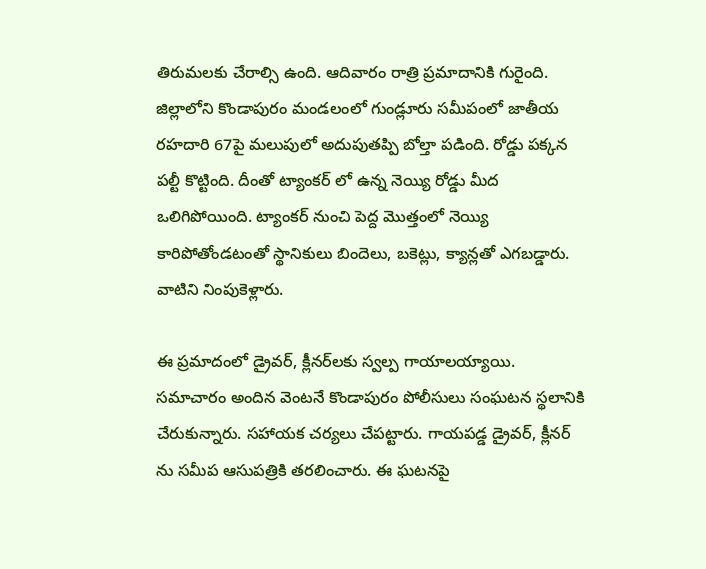తిరుమలకు చేరాల్సి ఉంది. ఆదివారం రాత్రి ప్రమాదానికి గురైంది. జిల్లాలోని కొండాపురం మండలంలో గుండ్లూరు సమీపంలో జాతీయ రహదారి 67పై మలుపులో అదుపుతప్పి బోల్తా పడింది. రోడ్డు పక్కన పల్టీ కొట్టింది. దీంతో ట్యాంకర్ లో ఉన్న నెయ్యి రోడ్డు మీద ఒలిగిపోయింది. ట్యాంకర్‌ నుంచి పెద్ద మొత్తంలో నెయ్యి కారిపోతోండటంతో స్థానికులు బిందెలు, బకెట్లు, క్యాన్లతో ఎగబడ్డారు. వాటిని నింపుకెళ్లారు.

ఈ ప్రమాదంలో డ్రైవర్, క్లీనర్‌లకు స్వల్ప గాయాలయ్యాయి. సమాచారం అందిన వెంటనే కొండాపురం పోలీసులు సంఘటన స్థలానికి చేరుకున్నారు. సహాయక చర్యలు చేపట్టారు. గాయపడ్డ డ్రైవర్, క్లీనర్ ను సమీప ఆసుపత్రికి తరలించారు. ఈ ఘటనపై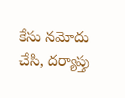కేసు నమోదు చేసి, దర్యాప్తు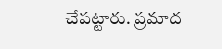చేపట్టారు. ప్రమాద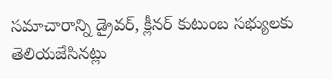సమాచారాన్ని డ్రైవర్‌, క్లీనర్‌ కుటుంబ సభ్యులకు తెలియజేసినట్లు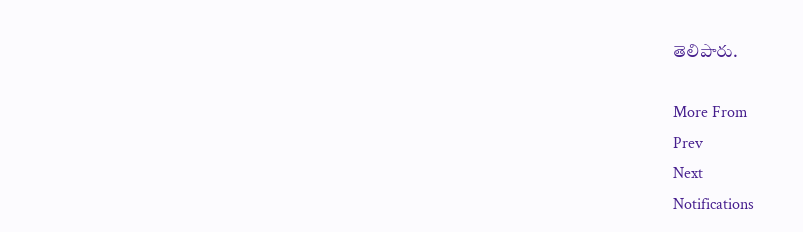తెలిపారు.

More From
Prev
Next
Notifications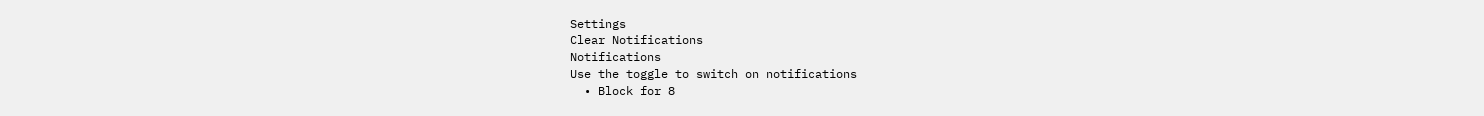Settings
Clear Notifications
Notifications
Use the toggle to switch on notifications
  • Block for 8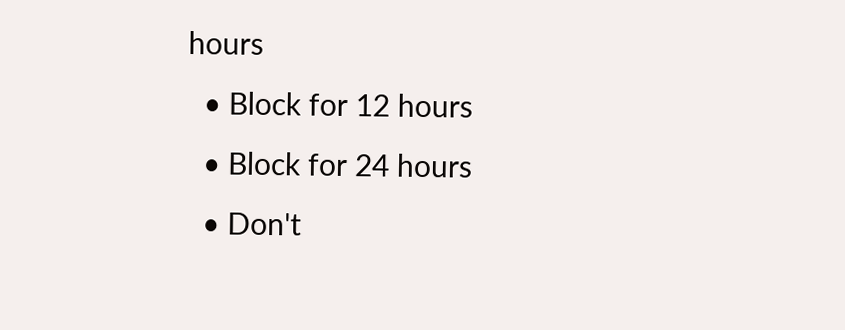hours
  • Block for 12 hours
  • Block for 24 hours
  • Don't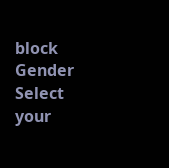block
Gender
Select your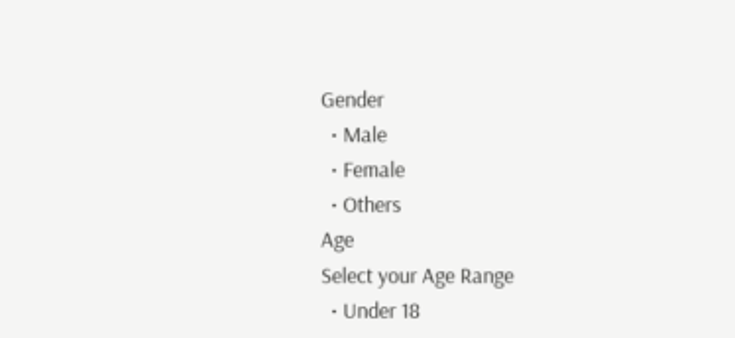Gender
  • Male
  • Female
  • Others
Age
Select your Age Range
  • Under 18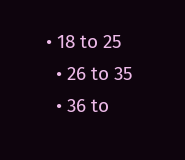• 18 to 25
  • 26 to 35
  • 36 to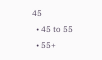45
  • 45 to 55
  • 55+